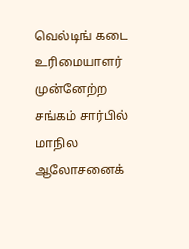வெல்டிங் கடை உரிமையாளர் முன்னேற்ற சங்கம் சார்பில் மாநில ஆலோசனைக்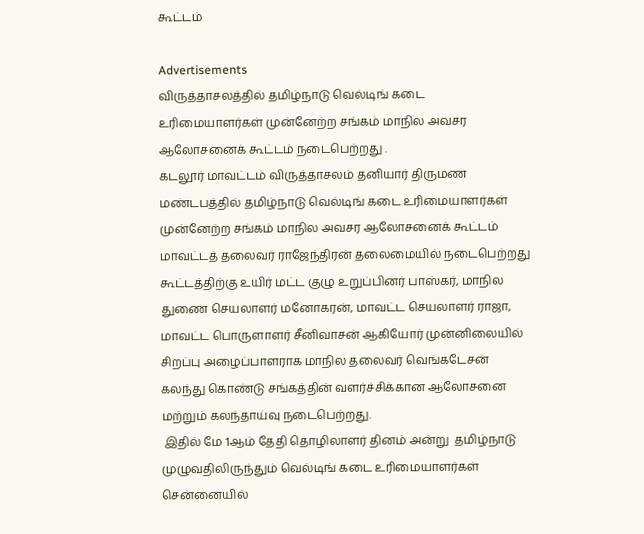கூட்டம்

Advertisements
விருத்தாசலத்தில் தமிழ்நாடு வெல்டிங் கடை உரிமையாளர்கள் முன்னேற்ற சங்கம் மாநில அவசர ஆலோசனைக் கூட்டம் நடைபெற்றது .
கடலூர் மாவட்டம் விருத்தாசலம் தனியார் திருமண மண்டபத்தில் தமிழ்நாடு வெல்டிங் கடை உரிமையாளர்கள் முன்னேற்ற சங்கம் மாநில அவசர ஆலோசனைக் கூட்டம் மாவட்டத் தலைவர் ராஜேந்திரன் தலைமையில் நடைபெற்றது கூட்டத்திற்கு உயிர் மட்ட குழு உறுப்பினர் பாஸ்கர், மாநில துணை செயலாளர் மனோகரன், மாவட்ட செயலாளர் ராஜா, மாவட்ட பொருளாளர் சீனிவாசன் ஆகியோர் முன்னிலையில்
சிறப்பு அழைப்பாளராக மாநில தலைவர் வெங்கடேசன் கலந்து கொண்டு சங்கத்தின் வளர்ச்சிக்கான ஆலோசனை மற்றும் கலந்தாய்வு நடைபெற்றது.
 இதில் மே 1ஆம் தேதி தொழிலாளர் தினம் அன்று  தமிழ்நாடு முழுவதிலிருந்தும் வெல்டிங் கடை உரிமையாளர்கள் சென்னையில்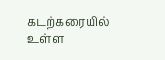கடற்கரையில் உள்ள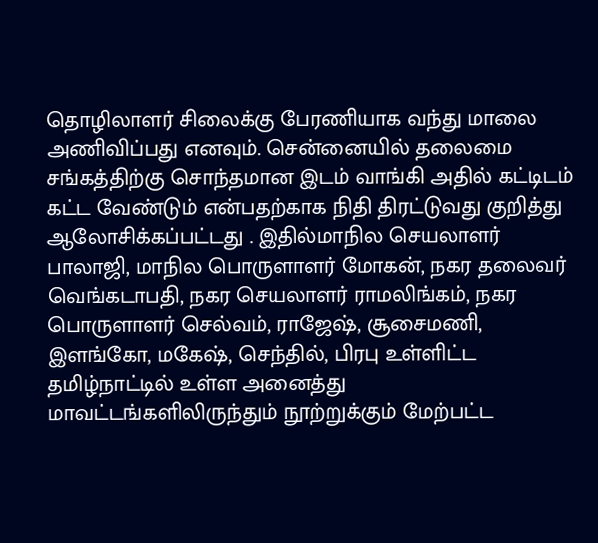தொழிலாளர் சிலைக்கு பேரணியாக வந்து மாலை அணிவிப்பது எனவும். சென்னையில் தலைமை சங்கத்திற்கு சொந்தமான இடம் வாங்கி அதில் கட்டிடம் கட்ட வேண்டும் என்பதற்காக நிதி திரட்டுவது குறித்து ஆலோசிக்கப்பட்டது . இதில்மாநில செயலாளர் பாலாஜி, மாநில பொருளாளர் மோகன், நகர தலைவர் வெங்கடாபதி, நகர செயலாளர் ராமலிங்கம், நகர பொருளாளர் செல்வம், ராஜேஷ், சூசைமணி, இளங்கோ, மகேஷ், செந்தில், பிரபு உள்ளிட்ட தமிழ்நாட்டில் உள்ள அனைத்து மாவட்டங்களிலிருந்தும் நூற்றுக்கும் மேற்பட்ட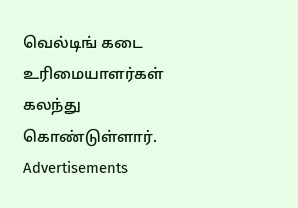வெல்டிங் கடை உரிமையாளர்கள் கலந்து கொண்டுள்ளார்.
Advertisements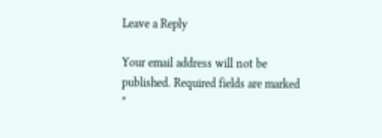Leave a Reply

Your email address will not be published. Required fields are marked *